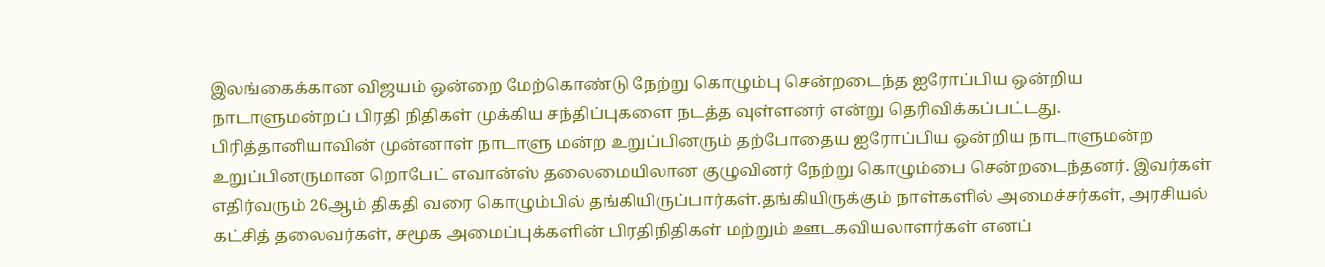இலங்கைக்கான விஜயம் ஒன்றை மேற்கொண்டு நேற்று கொழும்பு சென்றடைந்த ஐரோப்பிய ஒன்றிய நாடாளுமன்றப் பிரதி நிதிகள் முக்கிய சந்திப்புகளை நடத்த வுள்ளனர் என்று தெரிவிக்கப்பட்டது. பிரித்தானியாவின் முன்னாள் நாடாளு மன்ற உறுப்பினரும் தற்போதைய ஐரோப்பிய ஒன்றிய நாடாளுமன்ற உறுப்பினருமான றொபேட் எவான்ஸ் தலைமையிலான குழுவினர் நேற்று கொழும்பை சென்றடைந்தனர். இவர்கள் எதிர்வரும் 26ஆம் திகதி வரை கொழும்பில் தங்கியிருப்பார்கள்.தங்கியிருக்கும் நாள்களில் அமைச்சர்கள், அரசியல் கட்சித் தலைவர்கள், சமூக அமைப்புக்களின் பிரதிநிதிகள் மற்றும் ஊடகவியலாளர்கள் எனப்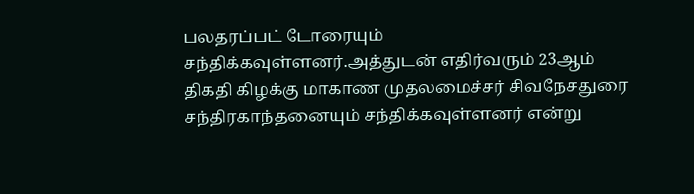பலதரப்பட் டோரையும் சந்திக்கவுள்ளனர்.அத்துடன் எதிர்வரும் 23ஆம் திகதி கிழக்கு மாகாண முதலமைச்சர் சிவநேசதுரை சந்திரகாந்தனையும் சந்திக்கவுள்ளனர் என்று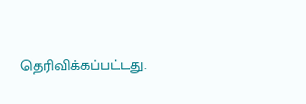தெரிவிக்கப்பட்டது.